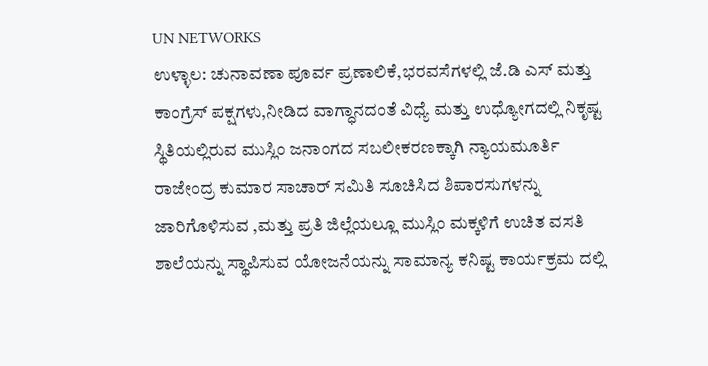UN NETWORKS
ಉಳ್ಳಾಲ: ಚುನಾವಣಾ ಪೂರ್ವ ಪ್ರಣಾಲಿಕೆ,ಭರವಸೆಗಳಲ್ಲಿ ಜೆ.ಡಿ ಎಸ್ ಮತ್ತು ಕಾಂಗ್ರೆಸ್ ಪಕ್ಷಗಳು,ನೀಡಿದ ವಾಗ್ಧಾನದಂತೆ ವಿಧ್ಯೆ ಮತ್ತು ಉಧ್ಯೋಗದಲ್ಲಿ ನಿಕೃಷ್ಟ ಸ್ಥಿತಿಯಲ್ಲಿರುವ ಮುಸ್ಲಿಂ ಜನಾಂಗದ ಸಬಲೀಕರಣಕ್ಕಾಗಿ ನ್ಯಾಯಮೂರ್ತಿ ರಾಜೇಂದ್ರ ಕುಮಾರ ಸಾಚಾರ್ ಸಮಿತಿ ಸೂಚಿಸಿದ ಶಿಪಾರಸುಗಳನ್ನು ಜಾರಿಗೊಳಿಸುವ ,ಮತ್ತು ಪ್ರತಿ ಜಿಲ್ಲೆಯಲ್ಲೂ ಮುಸ್ಲಿಂ ಮಕ್ಕಳಿಗೆ ಉಚಿತ ವಸತಿ ಶಾಲೆಯನ್ನು ಸ್ಥಾಪಿಸುವ ಯೋಜನೆಯನ್ನು ಸಾಮಾನ್ಯ ಕನಿಷ್ಟ ಕಾರ್ಯಕ್ರಮ ದಲ್ಲಿ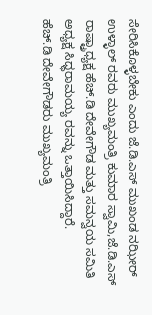ಸೇರಿಸಿಕೊಳ್ಳಬೇಕು ಎಂದು ಜೆ.ಡಿ.ಎಸ್ ಮುಖಂಡ ನಝೀರ್ ಉಳ್ಳಾಲ್ ರವರು ಮುಖ್ಯಮಂತ್ರಿ ಕುಮಾರ ಸ್ವಾಮಿ,ಜೆ.ಡಿ.ಎಸ್ ರಾಷ್ಟ್ರಾಧ್ಯಕ್ಷ ಹೆಚ್.ಡಿ ದೇವೇಗೌಡ ಮತ್ತು ಸಮನ್ವಯ ಸಮಿತಿ ಅಧ್ಯಕ್ಷ ಸಿಧ್ಧರಾಮಯ್ಯ ರವನ್ನು ಒತ್ತಾಯಿಸಿದ್ದಾರೆ.
ಹೆಚ್.ಡಿ ದೇವೇಗೌಡರು ಮುಖ್ಯಮಂತ್ರಿ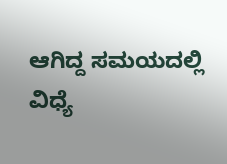ಆಗಿದ್ದ ಸಮಯದಲ್ಲಿ ವಿಧ್ಯೆ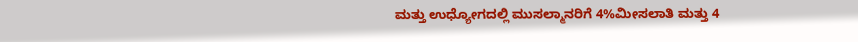ಮತ್ತು ಉಧ್ಯೋಗದಲ್ಲಿ ಮುಸಲ್ಮಾನರಿಗೆ 4%ಮೀಸಲಾತಿ ಮತ್ತು 4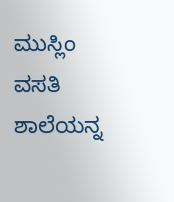ಮುಸ್ಲಿಂ ವಸತಿ ಶಾಲೆಯನ್ನ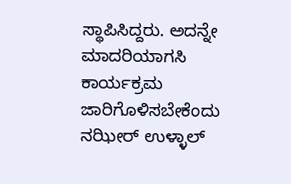ಸ್ಥಾಪಿಸಿದ್ದರು. ಅದನ್ನೇ ಮಾದರಿಯಾಗಸಿ ಕಾರ್ಯಕ್ರಮ ಜಾರಿಗೊಳಿಸಬೇಕೆಂದು ನಝೀರ್ ಉಳ್ಳಾಲ್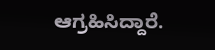ಆಗ್ರಹಿಸಿದ್ದಾರೆ.